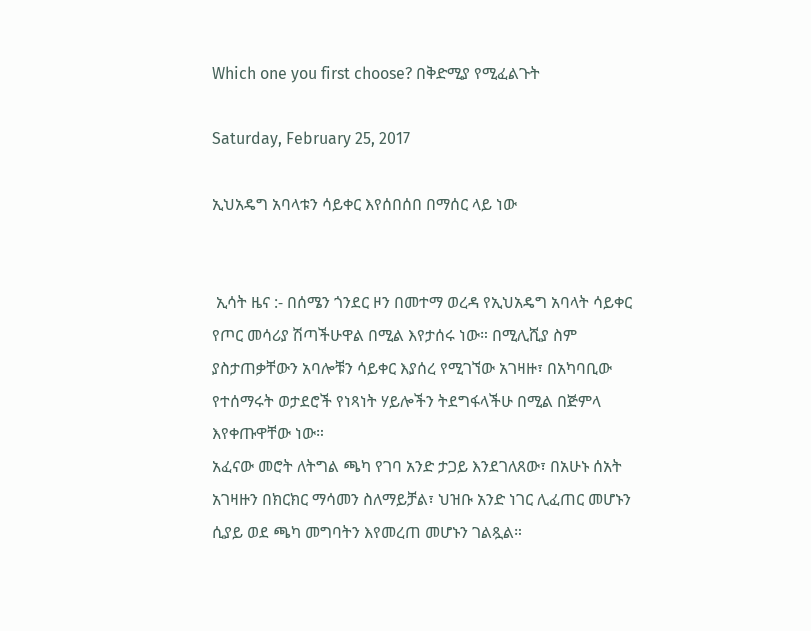Which one you first choose? በቅድሚያ የሚፈልጉት

Saturday, February 25, 2017

ኢህአዴግ አባላቱን ሳይቀር እየሰበሰበ በማሰር ላይ ነው


 ኢሳት ዜና :- በሰሜን ጎንደር ዞን በመተማ ወረዳ የኢህአዴግ አባላት ሳይቀር የጦር መሳሪያ ሽጣችሁዋል በሚል እየታሰሩ ነው። በሚሊሺያ ስም ያስታጠቃቸውን አባሎቹን ሳይቀር እያሰረ የሚገኘው አገዛዙ፣ በአካባቢው የተሰማሩት ወታደሮች የነጻነት ሃይሎችን ትደግፋላችሁ በሚል በጅምላ እየቀጡዋቸው ነው።
አፈናው መሮት ለትግል ጫካ የገባ አንድ ታጋይ እንደገለጸው፣ በአሁኑ ሰአት አገዛዙን በክርክር ማሳመን ስለማይቻል፣ ህዝቡ አንድ ነገር ሊፈጠር መሆኑን ሲያይ ወደ ጫካ መግባትን እየመረጠ መሆኑን ገልጿል።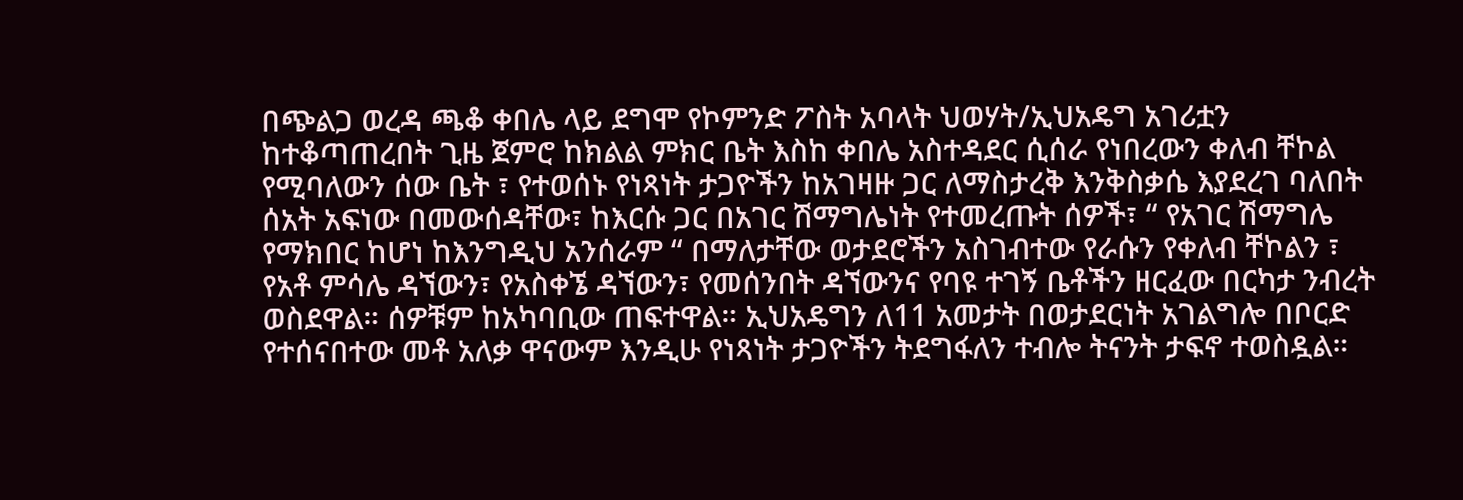በጭልጋ ወረዳ ጫቆ ቀበሌ ላይ ደግሞ የኮምንድ ፖስት አባላት ህወሃት/ኢህአዴግ አገሪቷን ከተቆጣጠረበት ጊዜ ጀምሮ ከክልል ምክር ቤት እስከ ቀበሌ አስተዳደር ሲሰራ የነበረውን ቀለብ ቸኮል የሚባለውን ሰው ቤት ፣ የተወሰኑ የነጻነት ታጋዮችን ከአገዛዙ ጋር ለማስታረቅ እንቅስቃሴ እያደረገ ባለበት ሰአት አፍነው በመውሰዳቸው፣ ከእርሱ ጋር በአገር ሽማግሌነት የተመረጡት ሰዎች፣ “ የአገር ሽማግሌ የማክበር ከሆነ ከእንግዲህ አንሰራም “ በማለታቸው ወታደሮችን አስገብተው የራሱን የቀለብ ቸኮልን ፣ የአቶ ምሳሌ ዳኘውን፣ የአስቀኜ ዳኘውን፣ የመሰንበት ዳኘውንና የባዩ ተገኝ ቤቶችን ዘርፈው በርካታ ንብረት ወስደዋል። ሰዎቹም ከአካባቢው ጠፍተዋል። ኢህአዴግን ለ11 አመታት በወታደርነት አገልግሎ በቦርድ የተሰናበተው መቶ አለቃ ዋናውም እንዲሁ የነጻነት ታጋዮችን ትደግፋለን ተብሎ ትናንት ታፍኖ ተወስዷል።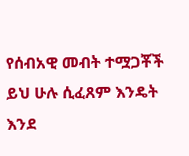የሰብአዊ መብት ተሟጋቾች ይህ ሁሉ ሲፈጸም እንዴት እንደ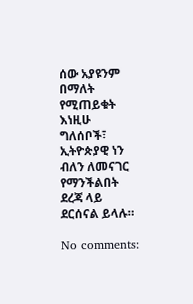ሰው አያዩንም በማለት የሚጠይቁት እነዚሁ ግለሰቦች፣ ኢትዮጵያዊ ነን ብለን ለመናገር የማንችልበት ደረጃ ላይ ደርሰናል ይላሉ።

No comments: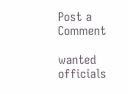Post a Comment

wanted officials